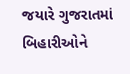જયારે ગુજરાતમાં બિહારીઓને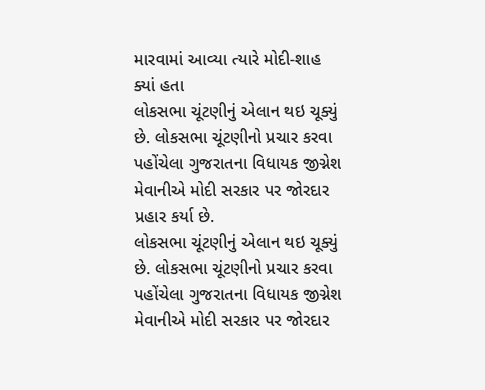મારવામાં આવ્યા ત્યારે મોદી-શાહ ક્યાં હતા
લોકસભા ચૂંટણીનું એલાન થઇ ચૂક્યું છે. લોકસભા ચૂંટણીનો પ્રચાર કરવા પહોંચેલા ગુજરાતના વિધાયક જીગ્નેશ મેવાનીએ મોદી સરકાર પર જોરદાર પ્રહાર કર્યા છે.
લોકસભા ચૂંટણીનું એલાન થઇ ચૂક્યું છે. લોકસભા ચૂંટણીનો પ્રચાર કરવા પહોંચેલા ગુજરાતના વિધાયક જીગ્નેશ મેવાનીએ મોદી સરકાર પર જોરદાર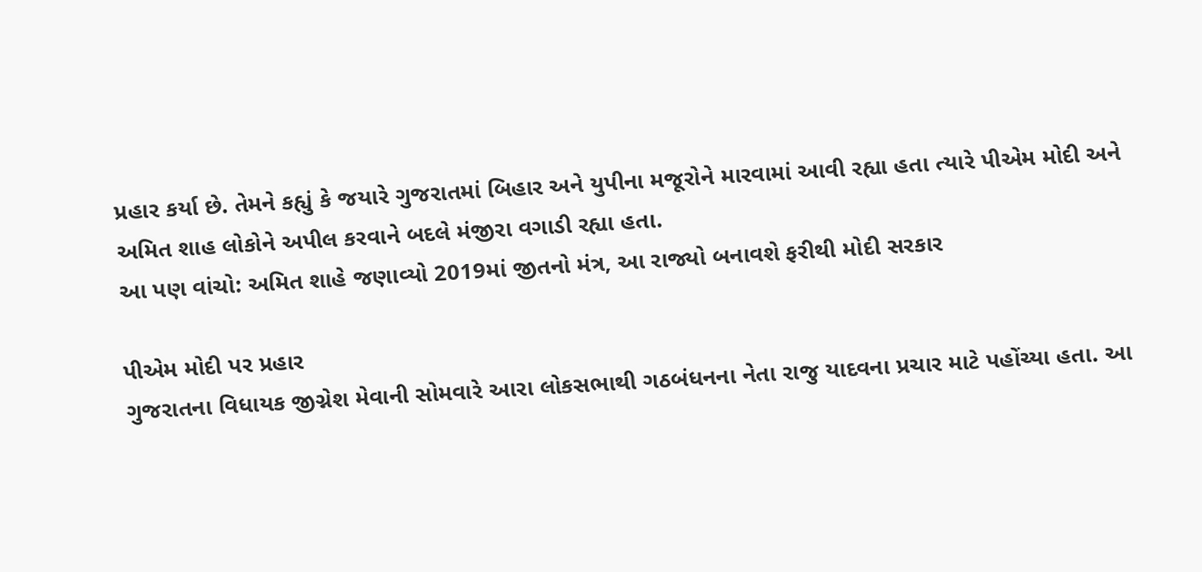પ્રહાર કર્યા છે. તેમને કહ્યું કે જયારે ગુજરાતમાં બિહાર અને યુપીના મજૂરોને મારવામાં આવી રહ્યા હતા ત્યારે પીએમ મોદી અને અમિત શાહ લોકોને અપીલ કરવાને બદલે મંજીરા વગાડી રહ્યા હતા.
આ પણ વાંચો: અમિત શાહે જણાવ્યો 2019માં જીતનો મંત્ર, આ રાજ્યો બનાવશે ફરીથી મોદી સરકાર

પીએમ મોદી પર પ્રહાર
ગુજરાતના વિધાયક જીગ્નેશ મેવાની સોમવારે આરા લોકસભાથી ગઠબંધનના નેતા રાજુ યાદવના પ્રચાર માટે પહોંચ્યા હતા. આ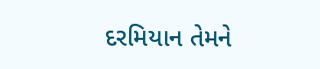દરમિયાન તેમને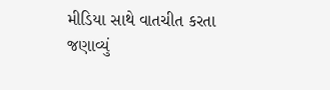મીડિયા સાથે વાતચીત કરતા જણાવ્યું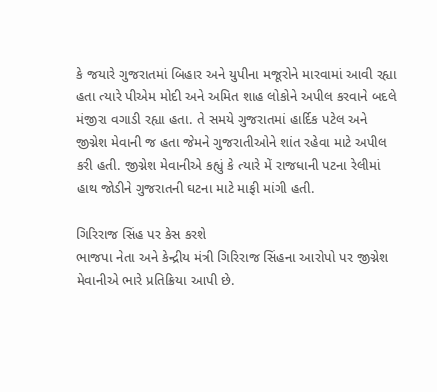કે જયારે ગુજરાતમાં બિહાર અને યુપીના મજૂરોને મારવામાં આવી રહ્યા હતા ત્યારે પીએમ મોદી અને અમિત શાહ લોકોને અપીલ કરવાને બદલે મંજીરા વગાડી રહ્યા હતા. તે સમયે ગુજરાતમાં હાર્દિક પટેલ અને જીગ્નેશ મેવાની જ હતા જેમને ગુજરાતીઓને શાંત રહેવા માટે અપીલ કરી હતી. જીગ્નેશ મેવાનીએ કહ્યું કે ત્યારે મેં રાજધાની પટના રેલીમાં હાથ જોડીને ગુજરાતની ઘટના માટે માફી માંગી હતી.

ગિરિરાજ સિંહ પર કેસ કરશે
ભાજપા નેતા અને કેન્દ્રીય મંત્રી ગિરિરાજ સિંહના આરોપો પર જીગ્નેશ મેવાનીએ ભારે પ્રતિક્રિયા આપી છે.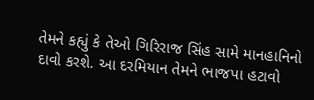તેમને કહ્યું કે તેઓ ગિરિરાજ સિંહ સામે માનહાનિનો દાવો કરશે. આ દરમિયાન તેમને ભાજપા હટાવો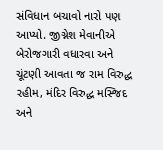સંવિધાન બચાવો નારો પણ આપ્યો. જીગ્નેશ મેવાનીએ બેરોજગારી વધારવા અને ચૂંટણી આવતા જ રામ વિરુદ્ધ રહીમ, મંદિર વિરુદ્ધ મસ્જિદ અને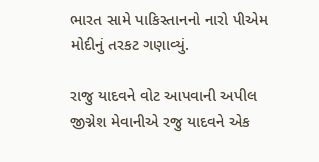ભારત સામે પાકિસ્તાનનો નારો પીએમ મોદીનું તરકટ ગણાવ્યું.

રાજુ યાદવને વોટ આપવાની અપીલ
જીગ્નેશ મેવાનીએ રજુ યાદવને એક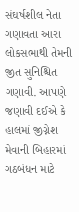સંઘર્ષશીલ નેતા ગણાવતા આરા લોકસભાથી તેમની જીત સુનિશ્ચિત ગણાવી. આપણે જણાવી દઈએ કે હાલમાં જીગ્નેશ મેવાની બિહારમાં ગઠબંધન માટે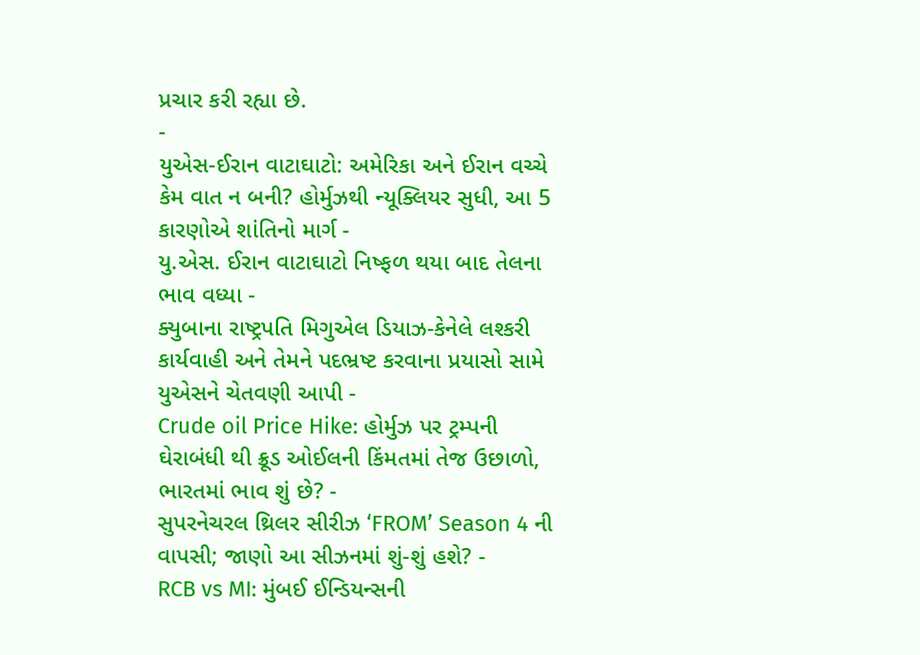પ્રચાર કરી રહ્યા છે.
-
યુએસ-ઈરાન વાટાઘાટો: અમેરિકા અને ઈરાન વચ્ચે કેમ વાત ન બની? હોર્મુઝથી ન્યૂક્લિયર સુધી, આ 5 કારણોએ શાંતિનો માર્ગ -
યુ.એસ. ઈરાન વાટાઘાટો નિષ્ફળ થયા બાદ તેલના ભાવ વધ્યા -
ક્યુબાના રાષ્ટ્રપતિ મિગુએલ ડિયાઝ-કેનેલે લશ્કરી કાર્યવાહી અને તેમને પદભ્રષ્ટ કરવાના પ્રયાસો સામે યુએસને ચેતવણી આપી -
Crude oil Price Hike: હોર્મુઝ પર ટ્રમ્પની ઘેરાબંધી થી ક્રૂડ ઓઈલની કિંમતમાં તેજ ઉછાળો, ભારતમાં ભાવ શું છે? -
સુપરનેચરલ થ્રિલર સીરીઝ ‘FROM’ Season 4 ની વાપસી; જાણો આ સીઝનમાં શું-શું હશે? -
RCB vs MI: મુંબઈ ઈન્ડિયન્સની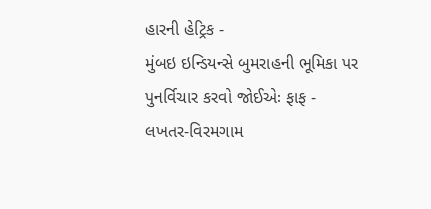હારની હેટ્રિક -
મુંબઇ ઇન્ડિયન્સે બુમરાહની ભૂમિકા પર પુનર્વિચાર કરવો જોઈએઃ ફાફ -
લખતર-વિરમગામ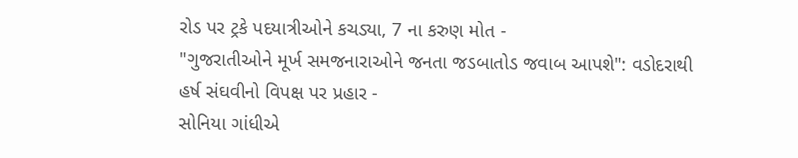રોડ પર ટ્રકે પદયાત્રીઓને કચડ્યા, 7 ના કરુણ મોત -
"ગુજરાતીઓને મૂર્ખ સમજનારાઓને જનતા જડબાતોડ જવાબ આપશે": વડોદરાથી હર્ષ સંઘવીનો વિપક્ષ પર પ્રહાર -
સોનિયા ગાંધીએ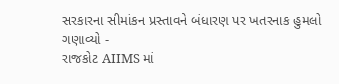સરકારના સીમાંકન પ્રસ્તાવને બંધારણ પર ખતરનાક હુમલો ગણાવ્યો -
રાજકોટ AIIMS માં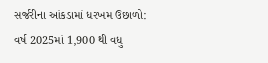સર્જરીના આંકડામાં ધરખમ ઉછાળો: વર્ષ 2025માં 1,900 થી વધુ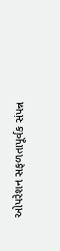ઓપરેશન સફળતાપૂર્વક સંપન્ન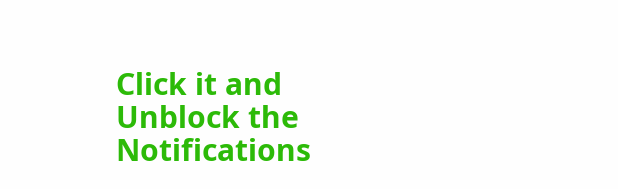Click it and Unblock the Notifications